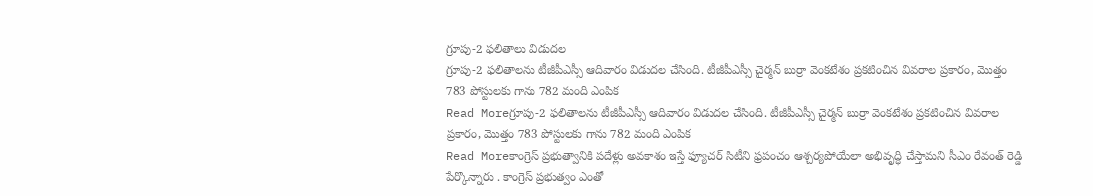గ్రూపు-2 ఫలితాలు విడుదల
గ్రూపు-2 ఫలితాలను టీజీపీఎస్సీ ఆదివారం విడుదల చేసింది. టీజీపీఎస్సీ చైర్మన్ బుర్రా వెంకటేశం ప్రకటించిన వివరాల ప్రకారం, మొత్తం 783 పోస్టులకు గాను 782 మంది ఎంపిక
Read Moreగ్రూపు-2 ఫలితాలను టీజీపీఎస్సీ ఆదివారం విడుదల చేసింది. టీజీపీఎస్సీ చైర్మన్ బుర్రా వెంకటేశం ప్రకటించిన వివరాల ప్రకారం, మొత్తం 783 పోస్టులకు గాను 782 మంది ఎంపిక
Read Moreకాంగ్రెస్ ప్రభుత్వానికి పదేళ్లు అవకాశం ఇస్తే ఫ్యూచర్ సిటీని ఫ్రపంచం ఆశ్చర్యపోయేలా అభివృద్ధి చేస్తామని సీఎం రేవంత్ రెడ్డి పేర్కొన్నారు . కాంగ్రెస్ ప్రభుత్వం ఎంతో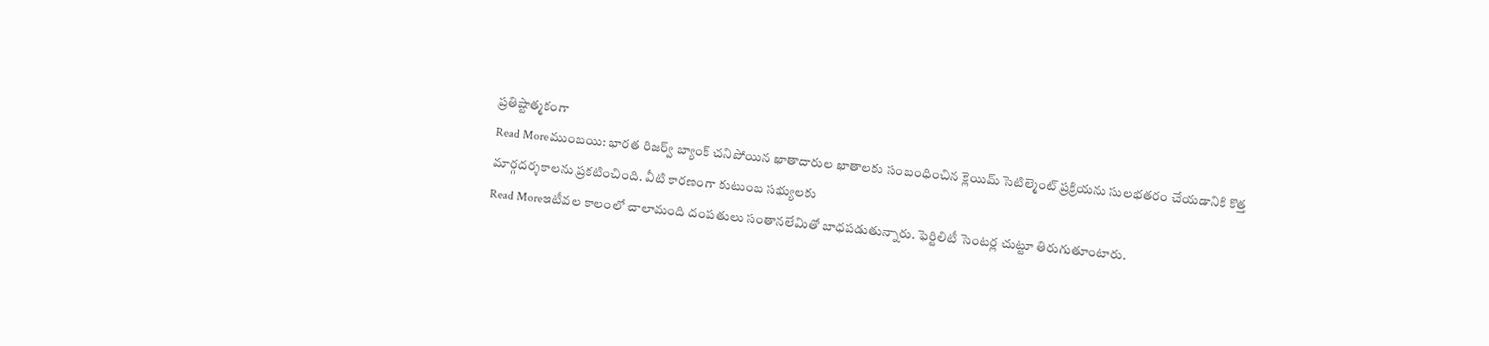ప్రతిష్టాత్మకంగా
Read Moreముంబయి: భారత రిజర్వ్ బ్యాంక్ చనిపోయిన ఖాతాదారుల ఖాతాలకు సంబంధించిన క్లెయిమ్ సెటిల్మెంట్ ప్రక్రియను సులభతరం చేయడానికి కొత్త మార్గదర్శకాలను ప్రకటించింది. వీటి కారణంగా కుటుంబ సభ్యులకు
Read Moreఇటీవల కాలంలో చాలామంది దంపతులు సంతానలేమితో బాధపడుతున్నారు. ఫెర్టిలిటీ సెంటర్ల చుట్టూ తిరుగుతూంటారు.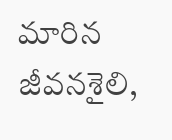మారిన జీవనశైలి,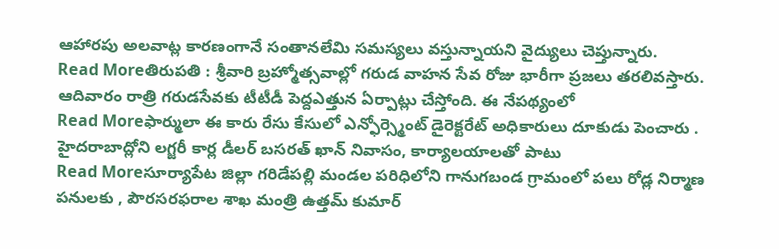ఆహారపు అలవాట్ల కారణంగానే సంతానలేమి సమస్యలు వస్తున్నాయని వైద్యులు చెప్తున్నారు.
Read Moreతిరుపతి : శ్రీవారి బ్రహ్మోత్సవాల్లో గరుడ వాహన సేవ రోజు భారీగా ప్రజలు తరలివస్తారు. ఆదివారం రాత్రి గరుడసేవకు టీటీడీ పెద్దఎత్తున ఏర్పాట్లు చేస్తోంది. ఈ నేపథ్యంలో
Read Moreఫార్ములా ఈ కారు రేసు కేసులో ఎన్ఫోర్స్మెంట్ డైరెక్టరేట్ అధికారులు దూకుడు పెంచారు . హైదరాబాద్లోని లగ్జరీ కార్ల డీలర్ బసరత్ ఖాన్ నివాసం, కార్యాలయాలతో పాటు
Read Moreసూర్యాపేట జిల్లా గరిడేపల్లి మండల పరిధిలోని గానుగబండ గ్రామంలో పలు రోడ్ల నిర్మాణ పనులకు , పౌరసరఫరాల శాఖ మంత్రి ఉత్తమ్ కుమార్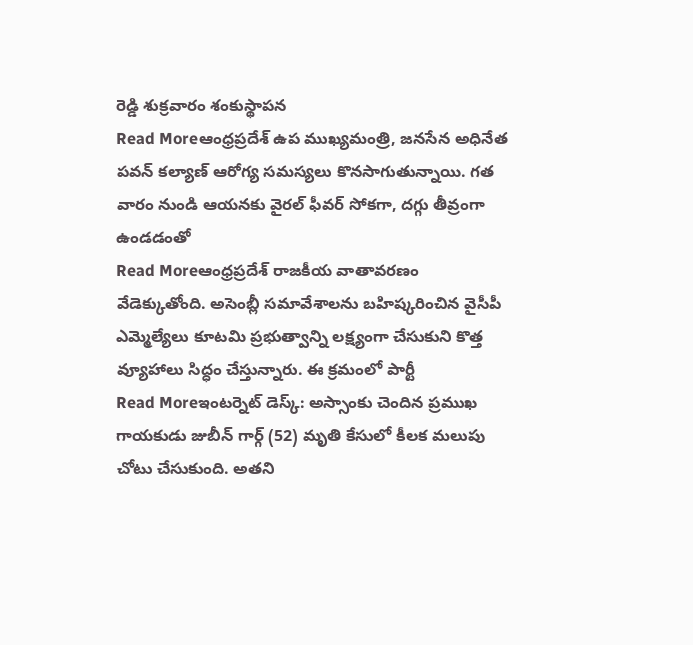రెడ్డి శుక్రవారం శంకుస్థాపన
Read Moreఆంధ్రప్రదేశ్ ఉప ముఖ్యమంత్రి, జనసేన అధినేత పవన్ కల్యాణ్ ఆరోగ్య సమస్యలు కొనసాగుతున్నాయి. గత వారం నుండి ఆయనకు వైరల్ ఫీవర్ సోకగా, దగ్గు తీవ్రంగా ఉండడంతో
Read Moreఆంధ్రప్రదేశ్ రాజకీయ వాతావరణం వేడెక్కుతోంది. అసెంబ్లీ సమావేశాలను బహిష్కరించిన వైసీపీ ఎమ్మెల్యేలు కూటమి ప్రభుత్వాన్ని లక్ష్యంగా చేసుకుని కొత్త వ్యూహాలు సిద్ధం చేస్తున్నారు. ఈ క్రమంలో పార్టీ
Read Moreఇంటర్నెట్ డెస్క్: అస్సాంకు చెందిన ప్రముఖ గాయకుడు జుబీన్ గార్గ్ (52) మృతి కేసులో కీలక మలుపు చోటు చేసుకుంది. అతని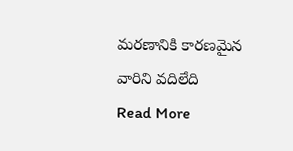మరణానికి కారణమైన వారిని వదిలేది
Read More